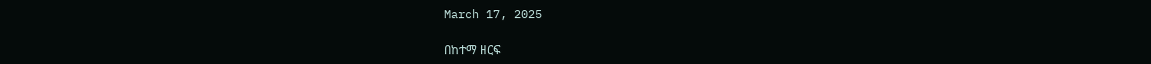March 17, 2025

በከተማ ዘርፍ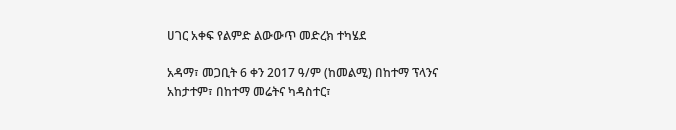ሀገር አቀፍ የልምድ ልውውጥ መድረክ ተካሄደ

አዳማ፣ መጋቢት 6 ቀን 2017 ዓ/ም (ከመልሚ) በከተማ ፕላንና አከታተም፣ በከተማ መሬትና ካዳስተር፣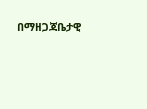በማዘጋጃቤታዊ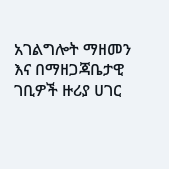አገልግሎት ማዘመን እና በማዘጋጃቤታዊ ገቢዎች ዙሪያ ሀገር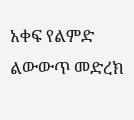አቀፍ የልምድ ልውውጥ መድረክ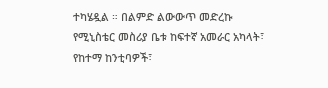ተካሄዷል ። በልምድ ልውውጥ መድረኩ የሚኒስቴር መስሪያ ቤቱ ከፍተኛ አመራር አካላት፣ የከተማ ከንቲባዎች፣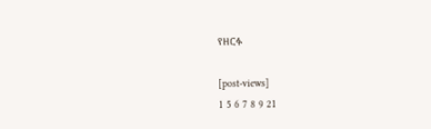የዘርፉ

[post-views]
1 5 6 7 8 9 21